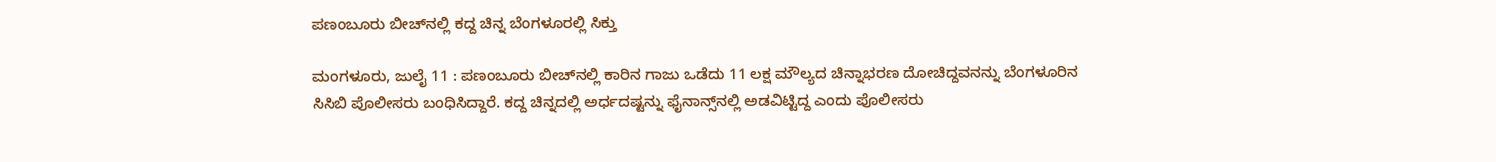ಪಣಂಬೂರು ಬೀಚ್‌ನಲ್ಲಿ ಕದ್ದ ಚಿನ್ನ ಬೆಂಗಳೂರಲ್ಲಿ ಸಿಕ್ತು

ಮಂಗಳೂರು, ಜುಲೈ 11 : ಪಣಂಬೂರು ಬೀಚ್‌ನಲ್ಲಿ ಕಾರಿನ ಗಾಜು ಒಡೆದು 11 ಲಕ್ಷ ಮೌಲ್ಯದ ಚಿನ್ನಾಭರಣ ದೋಚಿದ್ದವನನ್ನು ಬೆಂಗಳೂರಿನ ಸಿಸಿಬಿ ಪೊಲೀಸರು ಬಂಧಿಸಿದ್ದಾರೆ. ಕದ್ದ ಚಿನ್ನದಲ್ಲಿ ಅರ್ಧದಷ್ಟನ್ನು ಫೈನಾನ್ಸ್‌ನಲ್ಲಿ ಅಡವಿಟ್ಟಿದ್ದ ಎಂದು ಪೊಲೀಸರು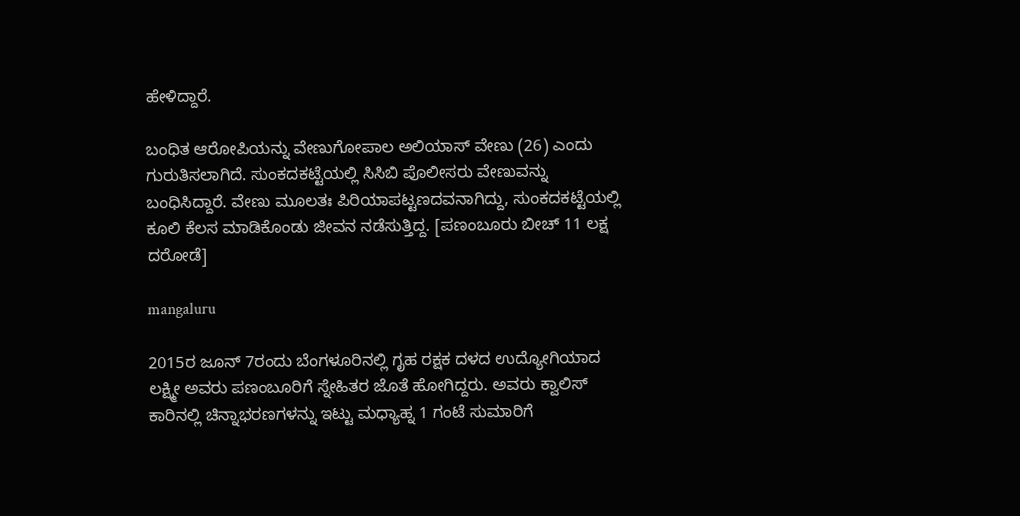ಹೇಳಿದ್ದಾರೆ.

ಬಂಧಿತ ಆರೋಪಿಯನ್ನು ವೇಣುಗೋಪಾಲ ಅಲಿಯಾಸ್ ವೇಣು (26) ಎಂದು ಗುರುತಿಸಲಾಗಿದೆ. ಸುಂಕದಕಟ್ಟೆಯಲ್ಲಿ ಸಿಸಿಬಿ ಪೊಲೀಸರು ವೇಣುವನ್ನು ಬಂಧಿಸಿದ್ದಾರೆ. ವೇಣು ಮೂಲತಃ ಪಿರಿಯಾಪಟ್ಟಣದವನಾಗಿದ್ದು, ಸುಂಕದಕಟ್ಟೆಯಲ್ಲಿ ಕೂಲಿ ಕೆಲಸ ಮಾಡಿಕೊಂಡು ಜೀವನ ನಡೆಸುತ್ತಿದ್ದ. [ಪಣಂಬೂರು ಬೀಚ್ 11 ಲಕ್ಷ ದರೋಡೆ]

mangaluru

2015ರ ಜೂನ್ 7ರಂದು ಬೆಂಗಳೂರಿನಲ್ಲಿ ಗೃಹ ರಕ್ಷಕ ದಳದ ಉದ್ಯೋಗಿಯಾದ ಲಕ್ಷ್ಮೀ ಅವರು ಪಣಂಬೂರಿಗೆ ಸ್ನೇಹಿತರ ಜೊತೆ ಹೋಗಿದ್ದರು. ಅವರು ಕ್ವಾಲಿಸ್ ಕಾರಿನಲ್ಲಿ ಚಿನ್ನಾಭರಣಗಳನ್ನು ಇಟ್ಟು ಮಧ್ಯಾಹ್ನ 1 ಗಂಟೆ ಸುಮಾರಿಗೆ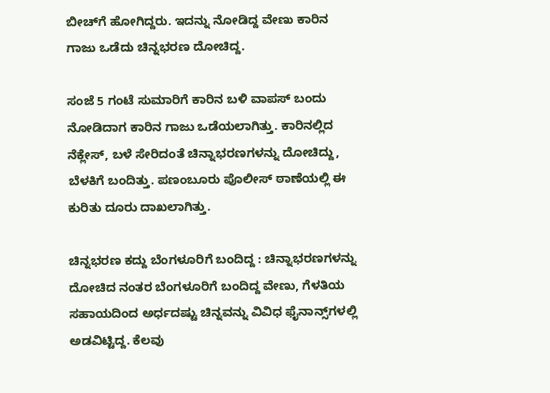ಬೀಚ್‌ಗೆ ಹೋಗಿದ್ದರು. ಇದನ್ನು ನೋಡಿದ್ದ ವೇಣು ಕಾರಿನ ಗಾಜು ಒಡೆದು ಚಿನ್ನಭರಣ ದೋಚಿದ್ದ.

ಸಂಜೆ 5 ಗಂಟೆ ಸುಮಾರಿಗೆ ಕಾರಿನ ಬಳಿ ವಾಪಸ್ ಬಂದು ನೋಡಿದಾಗ ಕಾರಿನ ಗಾಜು ಒಡೆಯಲಾಗಿತ್ತು. ಕಾರಿನಲ್ಲಿದ ನೆಕ್ಲೇಸ್, ಬಳೆ ಸೇರಿದಂತೆ ಚಿನ್ನಾಭರಣಗಳನ್ನು ದೋಚಿದ್ದು, ಬೆಳಕಿಗೆ ಬಂದಿತ್ತು. ಪಣಂಬೂರು ಪೊಲೀಸ್ ಠಾಣೆಯಲ್ಲಿ ಈ ಕುರಿತು ದೂರು ದಾಖಲಾಗಿತ್ತು.

ಚಿನ್ನಭರಣ ಕದ್ದು ಬೆಂಗಳೂರಿಗೆ ಬಂದಿದ್ದ : ಚಿನ್ನಾಭರಣಗಳನ್ನು ದೋಚಿದ ನಂತರ ಬೆಂಗಳೂರಿಗೆ ಬಂದಿದ್ದ ವೇಣು, ಗೆಳತಿಯ ಸಹಾಯದಿಂದ ಅರ್ಧದಷ್ಟು ಚಿನ್ನವನ್ನು ವಿವಿಧ ಫೈನಾನ್ಸ್‌ಗಳಲ್ಲಿ ಅಡವಿಟ್ಟಿದ್ದ. ಕೆಲವು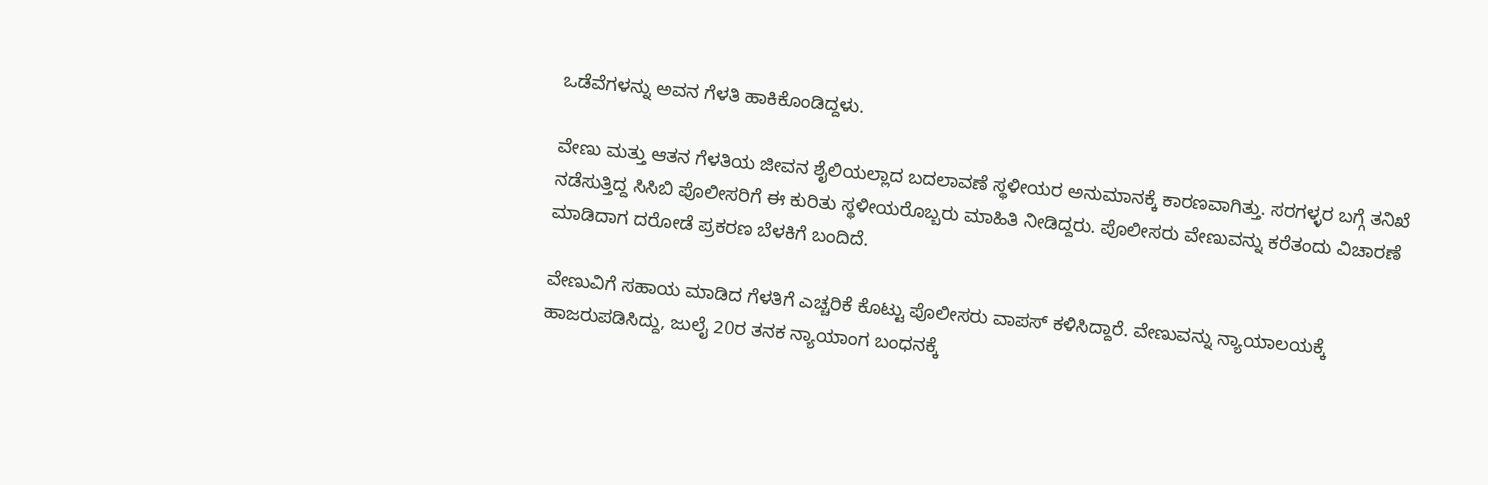ಒಡೆವೆಗಳನ್ನು ಅವನ ಗೆಳತಿ ಹಾಕಿಕೊಂಡಿದ್ದಳು.

ವೇಣು ಮತ್ತು ಆತನ ಗೆಳತಿಯ ಜೀವನ ಶೈಲಿಯಲ್ಲಾದ ಬದಲಾವಣೆ ಸ್ಥಳೀಯರ ಅನುಮಾನಕ್ಕೆ ಕಾರಣವಾಗಿತ್ತು. ಸರಗಳ್ಳರ ಬಗ್ಗೆ ತನಿಖೆ ನಡೆಸುತ್ತಿದ್ದ ಸಿಸಿಬಿ ಪೊಲೀಸರಿಗೆ ಈ ಕುರಿತು ಸ್ಥಳೀಯರೊಬ್ಬರು ಮಾಹಿತಿ ನೀಡಿದ್ದರು. ಪೊಲೀಸರು ವೇಣುವನ್ನು ಕರೆತಂದು ವಿಚಾರಣೆ ಮಾಡಿದಾಗ ದರೋಡೆ ಪ್ರಕರಣ ಬೆಳಕಿಗೆ ಬಂದಿದೆ.

ವೇಣುವಿಗೆ ಸಹಾಯ ಮಾಡಿದ ಗೆಳತಿಗೆ ಎಚ್ಚರಿಕೆ ಕೊಟ್ಟು ಪೊಲೀಸರು ವಾಪಸ್ ಕಳಿಸಿದ್ದಾರೆ. ವೇಣುವನ್ನು ನ್ಯಾಯಾಲಯಕ್ಕೆ ಹಾಜರುಪಡಿಸಿದ್ದು, ಜುಲೈ 20ರ ತನಕ ನ್ಯಾಯಾಂಗ ಬಂಧನಕ್ಕೆ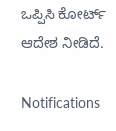ಒಪ್ಪಿಸಿ ಕೋರ್ಟ್ ಆದೇಶ ನೀಡಿದೆ.

Notifications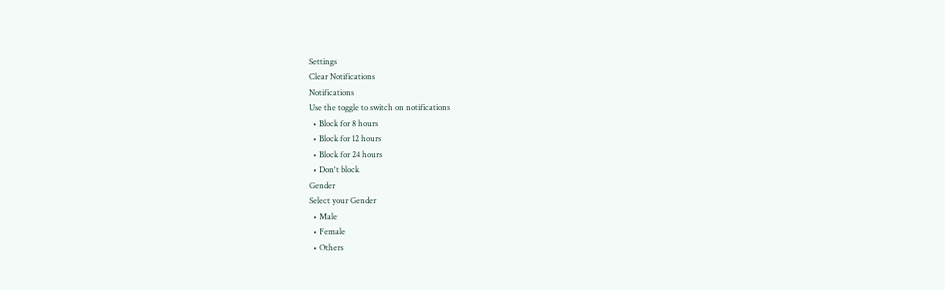Settings
Clear Notifications
Notifications
Use the toggle to switch on notifications
  • Block for 8 hours
  • Block for 12 hours
  • Block for 24 hours
  • Don't block
Gender
Select your Gender
  • Male
  • Female
  • Others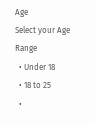Age
Select your Age Range
  • Under 18
  • 18 to 25
  •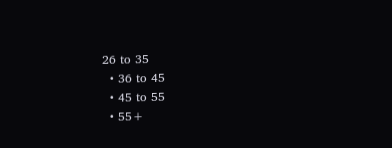26 to 35
  • 36 to 45
  • 45 to 55
  • 55+